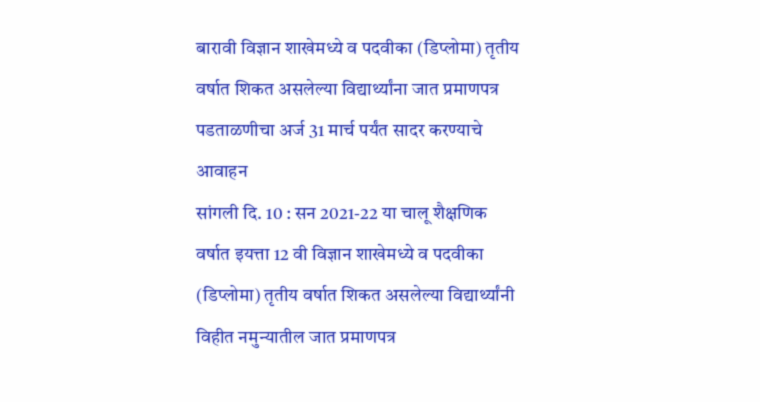बारावी विज्ञान शाखेमध्ये व पदवीका (डिप्लोमा) तृतीय वर्षात शिकत असलेल्या विद्यार्थ्यांना जात प्रमाणपत्र पडताळणीचा अर्ज 31 मार्च पर्यंत सादर करण्याचे आवाहन
सांगली दि. 10 : सन 2021-22 या चालू शैक्षणिक वर्षात इयत्ता 12 वी विज्ञान शाखेमध्ये व पदवीका (डिप्लोमा) तृतीय वर्षात शिकत असलेल्या विद्यार्थ्यांनी विहीत नमुन्यातील जात प्रमाणपत्र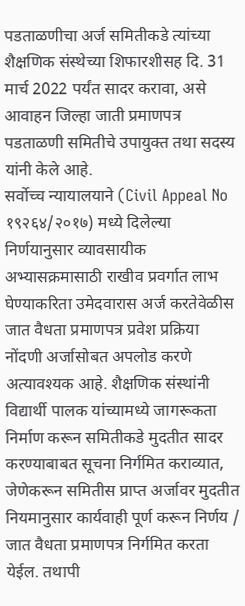पडताळणीचा अर्ज समितीकडे त्यांच्या शैक्षणिक संस्थेच्या शिफारशीसह दि. 31 मार्च 2022 पर्यंत सादर करावा, असे आवाहन जिल्हा जाती प्रमाणपत्र पडताळणी समितीचे उपायुक्त तथा सदस्य यांनी केले आहे.
सर्वोच्च न्यायालयाने (Civil Appeal No १९२६४/२०१७) मध्ये दिलेल्या निर्णयानुसार व्यावसायीक अभ्यासक्रमासाठी राखीव प्रवर्गात लाभ घेण्याकरिता उमेदवारास अर्ज करतेवेळीस जात वैधता प्रमाणपत्र प्रवेश प्रक्रिया नोंदणी अर्जासोबत अपलोड करणे अत्यावश्यक आहे. शैक्षणिक संस्थांनी विद्यार्थी पालक यांच्यामध्ये जागरूकता निर्माण करून समितीकडे मुदतीत सादर करण्याबाबत सूचना निर्गमित कराव्यात, जेणेकरून समितीस प्राप्त अर्जावर मुदतीत नियमानुसार कार्यवाही पूर्ण करून निर्णय / जात वैधता प्रमाणपत्र निर्गमित करता येईल. तथापी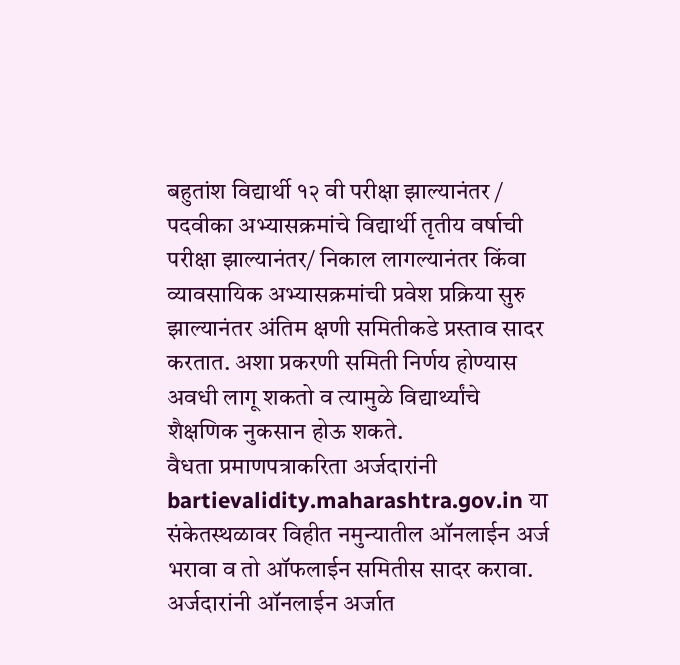बहुतांश विद्यार्थी १२ वी परीक्षा झाल्यानंतर / पदवीका अभ्यासक्रमांचे विद्यार्थी तृतीय वर्षाची परीक्षा झाल्यानंतर/ निकाल लागल्यानंतर किंवा व्यावसायिक अभ्यासक्रमांची प्रवेश प्रक्रिया सुरु झाल्यानंतर अंतिम क्षणी समितीकडे प्रस्ताव सादर करतात. अशा प्रकरणी समिती निर्णय होण्यास अवधी लागू शकतो व त्यामुळे विद्यार्थ्यांचे शैक्षणिक नुकसान होऊ शकते.
वैधता प्रमाणपत्राकरिता अर्जदारांनी bartievalidity.maharashtra.gov.in या संकेतस्थळावर विहीत नमुन्यातील ऑनलाईन अर्ज भरावा व तो ऑफलाईन समितीस सादर करावा. अर्जदारांनी ऑनलाईन अर्जात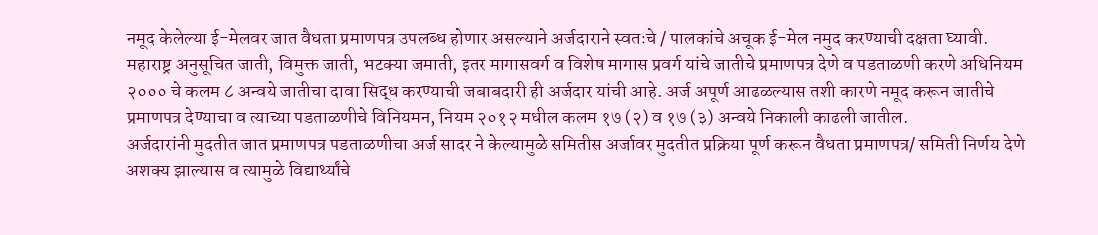नमूद केलेल्या ई-मेलवर जात वैधता प्रमाणपत्र उपलब्ध होणार असल्याने अर्जदाराने स्वतःचे / पालकांचे अचूक ई-मेल नमुद करण्याची दक्षता घ्यावी. महाराष्ट्र अनुसूचित जाती, विमुक्त जाती, भटक्या जमाती, इतर मागासवर्ग व विशेष मागास प्रवर्ग यांचे जातीचे प्रमाणपत्र देणे व पडताळणी करणे अधिनियम २००० चे कलम ८ अन्वये जातीचा दावा सिद्ध करण्याची जबाबदारी ही अर्जदार यांची आहे. अर्ज अपूर्ण आढळल्यास तशी कारणे नमूद करून जातीचे प्रमाणपत्र देण्याचा व त्याच्या पडताळणीचे विनियमन, नियम २०१२ मधील कलम १७ (२) व १७ (३) अन्वये निकाली काढली जातील.
अर्जदारांनी मुदतीत जात प्रमाणपत्र पडताळणीचा अर्ज सादर ने केल्यामुळे समितीस अर्जावर मुदतीत प्रक्रिया पूर्ण करून वैधता प्रमाणपत्र/ समिती निर्णय देणे अशक्य झाल्यास व त्यामुळे विद्यार्थ्यांचे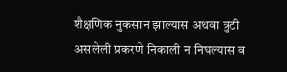शैक्षणिक नुकसान झाल्यास अथवा त्रुटी असलेली प्रकरणे निकाली न निघल्यास व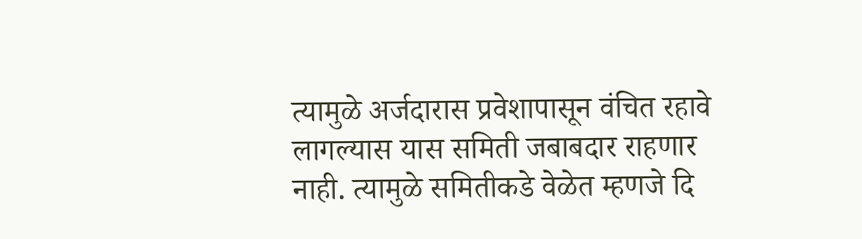त्यामुळे अर्जदारास प्रवेशापासून वंचित रहावे लागल्यास यास समिती जबाबदार राहणार नाही. त्यामुळे समितीकडे वेळेत म्हणजे दि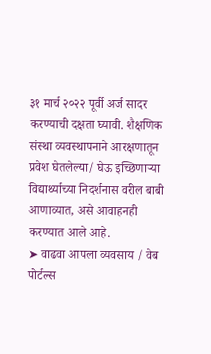३१ मार्च २०२२ पूर्वी अर्ज सादर करण्याची दक्षता घ्यावी. शैक्षणिक संस्था व्यवस्थापनाने आरक्षणातून प्रवेश घेतलेल्या/ घेऊ इच्छिणाऱ्या विद्यार्थ्याच्या निदर्शनास वरील बाबी आणाव्यात, असे आवाहनही करण्यात आले आहे.
➤ वाढवा आपला व्यवसाय / वेब पोर्टल्स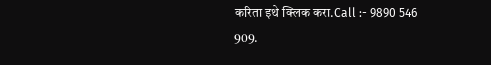करिता इथे क्लिक करा.Call :- 9890 546 909.